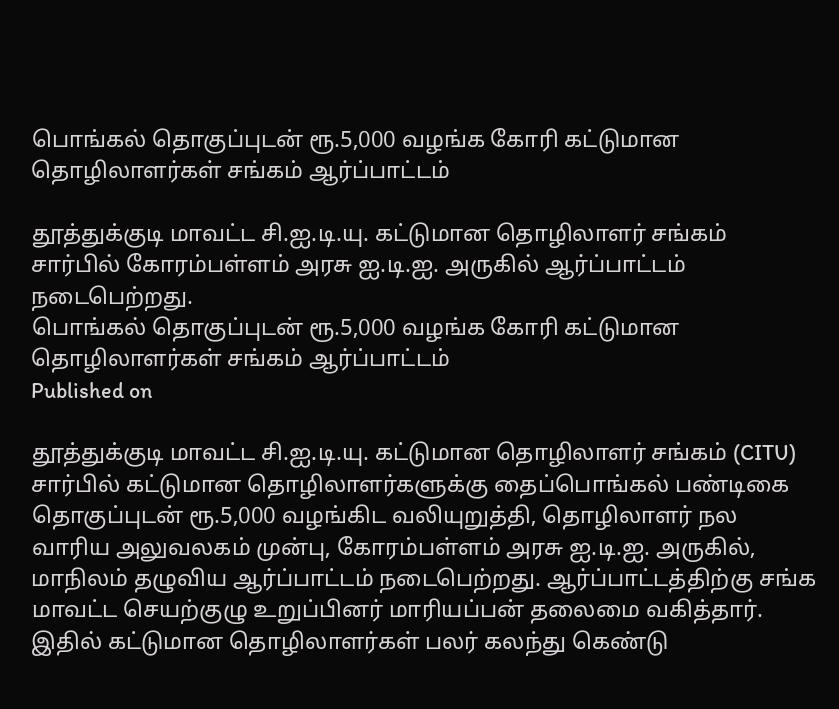பொங்கல் தொகுப்புடன் ரூ.5,000 வழங்க கோரி கட்டுமான தொழிலாளர்கள் சங்கம் ஆர்ப்பாட்டம்

தூத்துக்குடி மாவட்ட சி.ஐ.டி.யு. கட்டுமான தொழிலாளர் சங்கம் சார்பில் கோரம்பள்ளம் அரசு ஐ.டி.ஐ. அருகில் ஆர்ப்பாட்டம் நடைபெற்றது.
பொங்கல் தொகுப்புடன் ரூ.5,000 வழங்க கோரி கட்டுமான தொழிலாளர்கள் சங்கம் ஆர்ப்பாட்டம்
Published on

தூத்துக்குடி மாவட்ட சி.ஐ.டி.யு. கட்டுமான தொழிலாளர் சங்கம் (CITU) சார்பில் கட்டுமான தொழிலாளர்களுக்கு தைப்பொங்கல் பண்டிகை தொகுப்புடன் ரூ.5,000 வழங்கிட வலியுறுத்தி, தொழிலாளர் நல வாரிய அலுவலகம் முன்பு, கோரம்பள்ளம் அரசு ஐ.டி.ஐ. அருகில், மாநிலம் தழுவிய ஆர்ப்பாட்டம் நடைபெற்றது. ஆர்ப்பாட்டத்திற்கு சங்க மாவட்ட செயற்குழு உறுப்பினர் மாரியப்பன் தலைமை வகித்தார். இதில் கட்டுமான தொழிலாளர்கள் பலர் கலந்து கெண்டு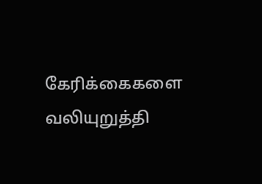கேரிக்கைகளை வலியுறுத்தி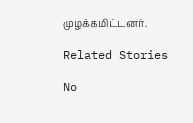முழக்கமிட்டனர்.

Related Stories

No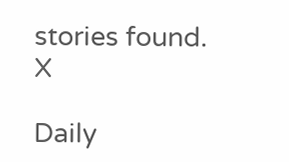stories found.
X

Daily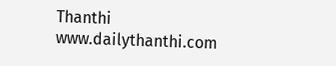Thanthi
www.dailythanthi.com